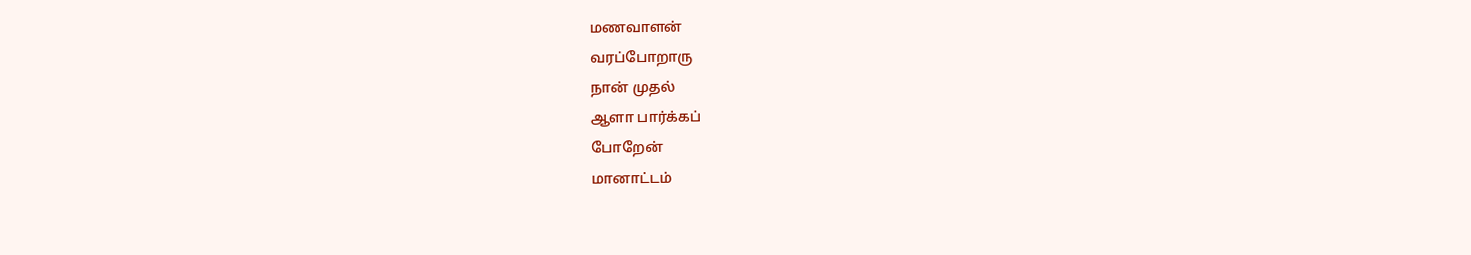மணவாளன்
வரப்போறாரு
நான் முதல்
ஆளா பார்க்கப்
போறேன்
மானாட்டம்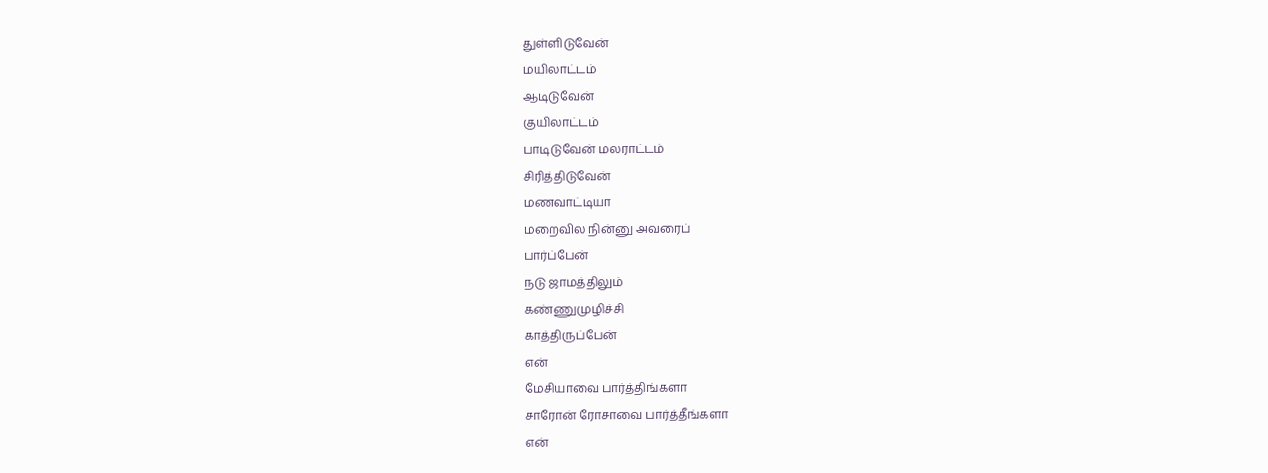துள்ளிடுவேன்
மயிலாட்டம்
ஆடிடுவேன்
குயிலாட்டம்
பாடிடுவேன் மலராட்டம்
சிரித்திடுவேன்
மணவாட்டியா
மறைவில நின்னு அவரைப்
பார்ப்பேன்
நடு ஜாமத்திலும்
கண்ணுமுழிச்சி
காத்திருப்பேன்
என்
மேசியாவை பார்த்திங்களா
சாரோன் ரோசாவை பார்த்தீங்களா
என்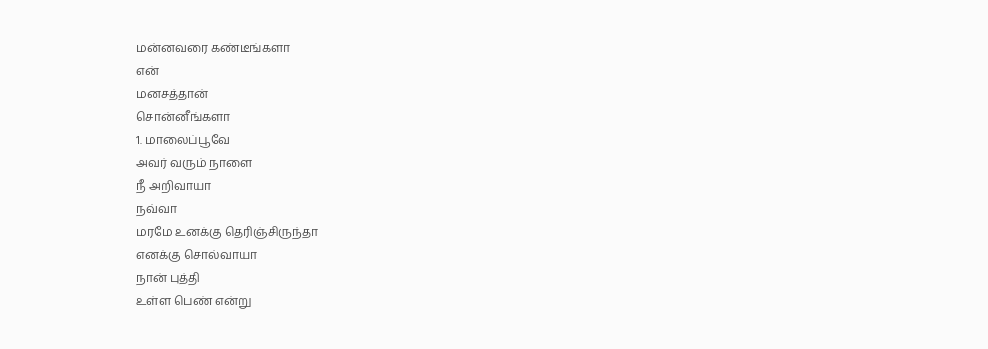மன்னவரை கண்டீங்களா
என்
மனசத்தான்
சொன்னீங்களா
1. மாலைப்பூவே
அவர் வரும் நாளை
நீ அறிவாயா
நவ்வா
மரமே உனக்கு தெரிஞ்சிருந்தா
எனக்கு சொல்வாயா
நான் புத்தி
உள்ள பெண் என்று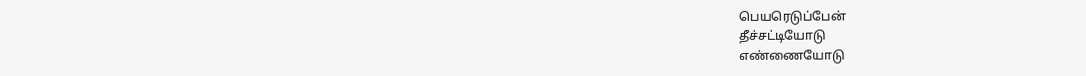பெயரெடுப்பேன்
தீச்சட்டியோடு
எண்ணையோடு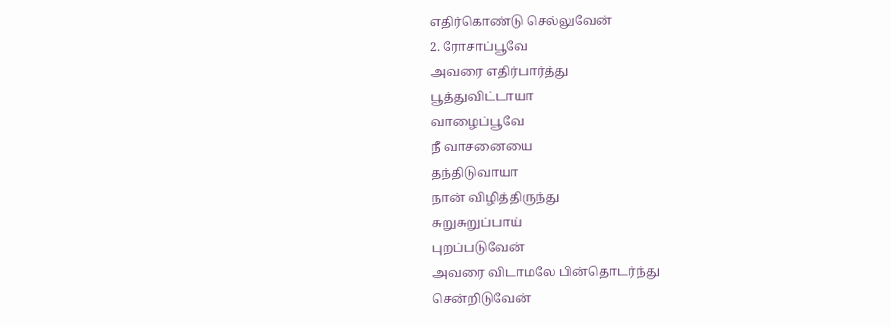எதிர்கொண்டு செல்லுவேன்
2. ரோசாப்பூவே
அவரை எதிர்பார்த்து
பூத்துவிட்டாயா
வாழைப்பூவே
நீ வாசனையை
தந்திடுவாயா
நான் விழித்திருந்து
சுறுசுறுப்பாய்
புறப்படுவேன்
அவரை விடாமலே பின்தொடர்ந்து
சென்றிடுவேன்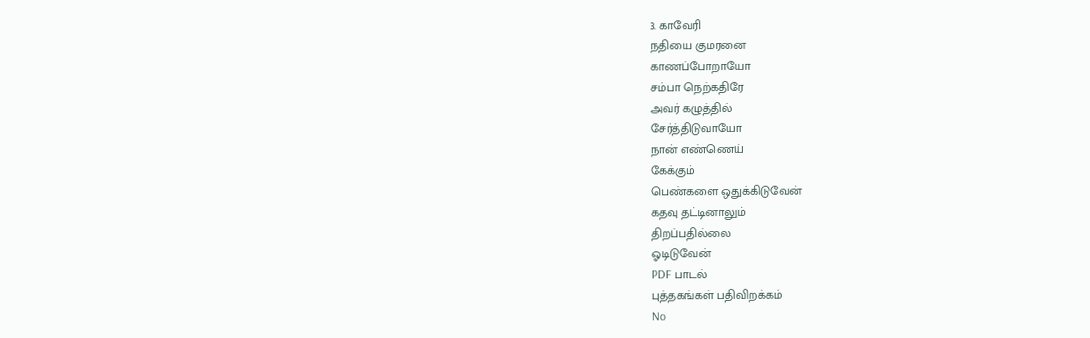3. காவேரி
நதியை குமரனை
காணப்போறாயோ
சம்பா நெற்கதிரே
அவர் கழுத்தில்
சேர்த்திடுவாயோ
நான் எண்ணெய்
கேக்கும்
பெண்களை ஒதுக்கிடுவேன்
கதவு தட்டினாலும்
திறப்பதில்லை
ஓடிடுவேன்
PDF பாடல்
புத்தகங்கள் பதிவிறக்கம்
No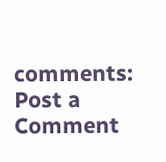comments:
Post a Comment